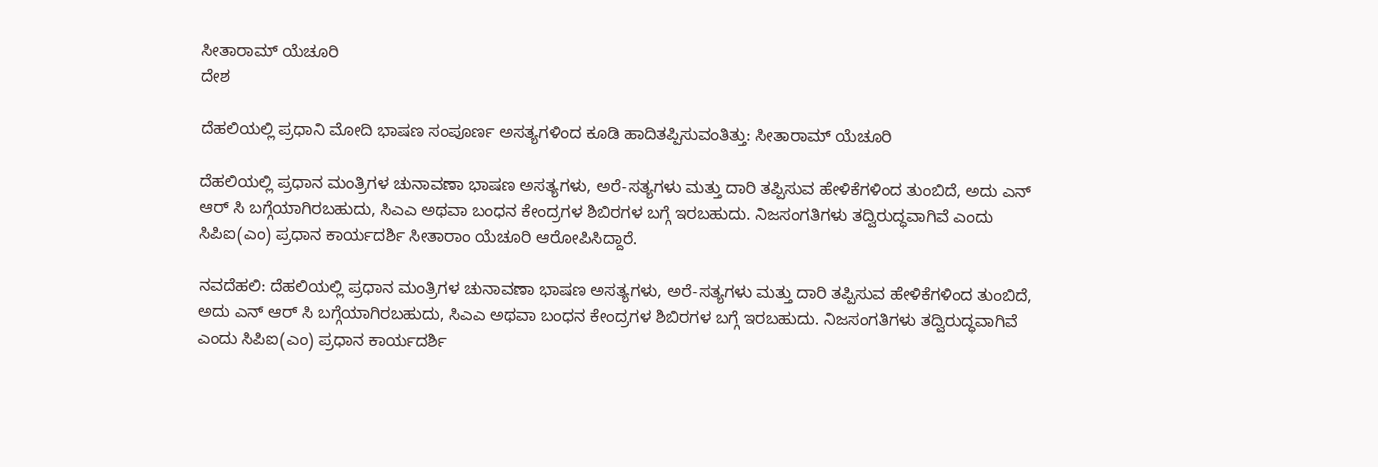ಸೀತಾರಾಮ್ ಯೆಚೂರಿ
ದೇಶ

ದೆಹಲಿಯಲ್ಲಿ ಪ್ರಧಾನಿ ಮೋದಿ ಭಾಷಣ ಸಂಪೂರ್ಣ ಅಸತ್ಯಗಳಿಂದ ಕೂಡಿ ಹಾದಿತಪ್ಪಿಸುವಂತಿತ್ತು: ಸೀತಾರಾಮ್ ಯೆಚೂರಿ

ದೆಹಲಿಯಲ್ಲಿ ಪ್ರಧಾನ ಮಂತ್ರಿಗಳ ಚುನಾವಣಾ ಭಾಷಣ ಅಸತ್ಯಗಳು, ಅರೆ-ಸತ್ಯಗಳು ಮತ್ತು ದಾರಿ ತಪ್ಪಿಸುವ ಹೇಳಿಕೆಗಳಿಂದ ತುಂಬಿದೆ, ಅದು ಎನ್‌ ಆರ್‌ ಸಿ ಬಗ್ಗೆಯಾಗಿರಬಹುದು, ಸಿಎಎ ಅಥವಾ ಬಂಧನ ಕೇಂದ್ರಗಳ ಶಿಬಿರಗಳ ಬಗ್ಗೆ ಇರಬಹುದು. ನಿಜಸಂಗತಿಗಳು ತದ್ವಿರುದ್ಧವಾಗಿವೆ ಎಂದು ಸಿಪಿಐ(ಎಂ) ಪ್ರಧಾನ ಕಾರ್ಯದರ್ಶಿ ಸೀತಾರಾಂ ಯೆಚೂರಿ ಆರೋಪಿಸಿದ್ದಾರೆ.

ನವದೆಹಲಿ: ದೆಹಲಿಯಲ್ಲಿ ಪ್ರಧಾನ ಮಂತ್ರಿಗಳ ಚುನಾವಣಾ ಭಾಷಣ ಅಸತ್ಯಗಳು, ಅರೆ-ಸತ್ಯಗಳು ಮತ್ತು ದಾರಿ ತಪ್ಪಿಸುವ ಹೇಳಿಕೆಗಳಿಂದ ತುಂಬಿದೆ, ಅದು ಎನ್‌ ಆರ್‌ ಸಿ ಬಗ್ಗೆಯಾಗಿರಬಹುದು, ಸಿಎಎ ಅಥವಾ ಬಂಧನ ಕೇಂದ್ರಗಳ ಶಿಬಿರಗಳ ಬಗ್ಗೆ ಇರಬಹುದು. ನಿಜಸಂಗತಿಗಳು ತದ್ವಿರುದ್ಧವಾಗಿವೆ ಎಂದು ಸಿಪಿಐ(ಎಂ) ಪ್ರಧಾನ ಕಾರ್ಯದರ್ಶಿ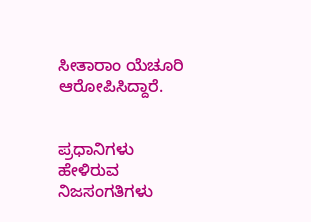ಸೀತಾರಾಂ ಯೆಚೂರಿ ಆರೋಪಿಸಿದ್ದಾರೆ.


ಪ್ರಧಾನಿಗಳು ಹೇಳಿರುವ ನಿಜಸಂಗತಿಗಳು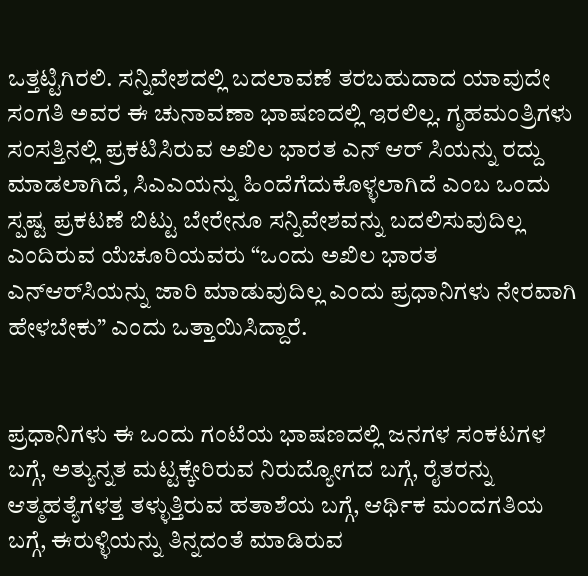ಒತ್ತಟ್ಟಿಗಿರಲಿ. ಸನ್ನಿವೇಶದಲ್ಲಿ ಬದಲಾವಣೆ ತರಬಹುದಾದ ಯಾವುದೇ ಸಂಗತಿ ಅವರ ಈ ಚುನಾವಣಾ ಭಾಷಣದಲ್ಲಿ ಇರಲಿಲ್ಲ. ಗೃಹಮಂತ್ರಿಗಳು ಸಂಸತ್ತಿನಲ್ಲಿ ಪ್ರಕಟಿಸಿರುವ ಅಖಿಲ ಭಾರತ ಎನ್‌ ಆರ್‌ ಸಿಯನ್ನು ರದ್ದು ಮಾಡಲಾಗಿದೆ, ಸಿಎಎಯನ್ನು ಹಿಂದೆಗೆದುಕೊಳ್ಳಲಾಗಿದೆ ಎಂಬ ಒಂದು ಸ್ಪಷ್ಟ ಪ್ರಕಟಣೆ ಬಿಟ್ಟು ಬೇರೇನೂ ಸನ್ನಿವೇಶವನ್ನು ಬದಲಿಸುವುದಿಲ್ಲ ಎಂದಿರುವ ಯೆಚೂರಿಯವರು “ಒಂದು ಅಖಿಲ ಭಾರತ ಎನ್‌ಆರ್‌ಸಿಯನ್ನು ಜಾರಿ ಮಾಡುವುದಿಲ್ಲ ಎಂದು ಪ್ರಧಾನಿಗಳು ನೇರವಾಗಿ ಹೇಳಬೇಕು” ಎಂದು ಒತ್ತಾಯಿಸಿದ್ದಾರೆ.


ಪ್ರಧಾನಿಗಳು ಈ ಒಂದು ಗಂಟೆಯ ಭಾಷಣದಲ್ಲಿ ಜನಗಳ ಸಂಕಟಗಳ ಬಗ್ಗೆ, ಅತ್ಯುನ್ನತ ಮಟ್ಟಕ್ಕೇರಿರುವ ನಿರುದ್ಯೋಗದ ಬಗ್ಗೆ, ರೈತರನ್ನು ಆತ್ಮಹತ್ಯೆಗಳತ್ತ ತಳ್ಳುತ್ತಿರುವ ಹತಾಶೆಯ ಬಗ್ಗೆ, ಆರ್ಥಿಕ ಮಂದಗತಿಯ ಬಗ್ಗೆ, ಈರುಳ್ಳಿಯನ್ನು ತಿನ್ನದಂತೆ ಮಾಡಿರುವ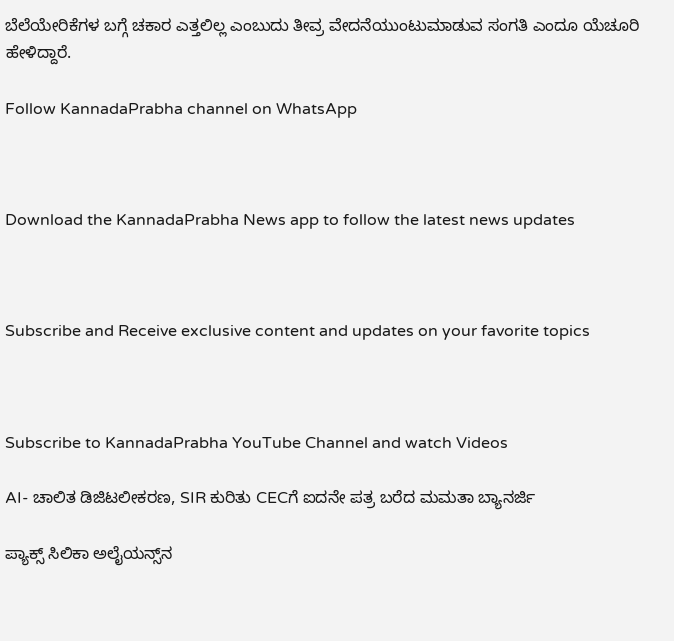ಬೆಲೆಯೇರಿಕೆಗಳ ಬಗ್ಗೆ ಚಕಾರ ಎತ್ತಲಿಲ್ಲ ಎಂಬುದು ತೀವ್ರ ವೇದನೆಯುಂಟುಮಾಡುವ ಸಂಗತಿ ಎಂದೂ ಯೆಚೂರಿ ಹೇಳಿದ್ದಾರೆ.

Follow KannadaPrabha channel on WhatsApp



Download the KannadaPrabha News app to follow the latest news updates



Subscribe and Receive exclusive content and updates on your favorite topics



Subscribe to KannadaPrabha YouTube Channel and watch Videos

AI- ಚಾಲಿತ ಡಿಜಿಟಲೀಕರಣ, SIR ಕುರಿತು CECಗೆ ಐದನೇ ಪತ್ರ ಬರೆದ ಮಮತಾ ಬ್ಯಾನರ್ಜಿ

ಪ್ಯಾಕ್ಸ್ ಸಿಲಿಕಾ ಅಲೈಯನ್ಸ್‌ನ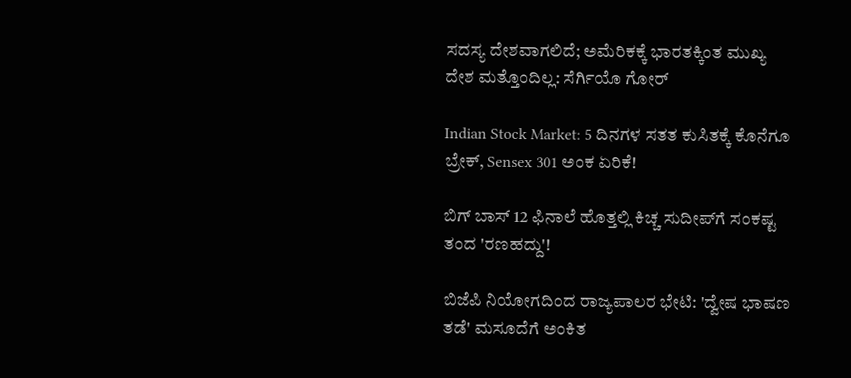ಸದಸ್ಯ ದೇಶವಾಗಲಿದೆ; ಅಮೆರಿಕಕ್ಕೆ ಭಾರತಕ್ಕಿಂತ ಮುಖ್ಯ ದೇಶ ಮತ್ತೊಂದಿಲ್ಲ: ಸೆರ್ಗಿಯೊ ಗೋರ್

Indian Stock Market: 5 ದಿನಗಳ ಸತತ ಕುಸಿತಕ್ಕೆ ಕೊನೆಗೂ ಬ್ರೇಕ್, Sensex 301 ಅಂಕ ಏರಿಕೆ!

ಬಿಗ್ ಬಾಸ್ 12 ಫಿನಾಲೆ ಹೊತ್ತಲ್ಲಿ ಕಿಚ್ಚ ಸುದೀಪ್‌ಗೆ ಸಂಕಷ್ಟ ತಂದ 'ರಣಹದ್ದು'!

ಬಿಜೆಪಿ ನಿಯೋಗದಿಂದ ರಾಜ್ಯಪಾಲರ ಭೇಟಿ: 'ದ್ವೇಷ ಭಾಷಣ ತಡೆ' ಮಸೂದೆಗೆ ಅಂಕಿತ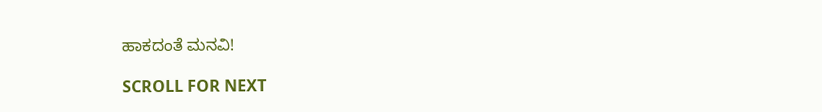ಹಾಕದಂತೆ ಮನವಿ!

SCROLL FOR NEXT